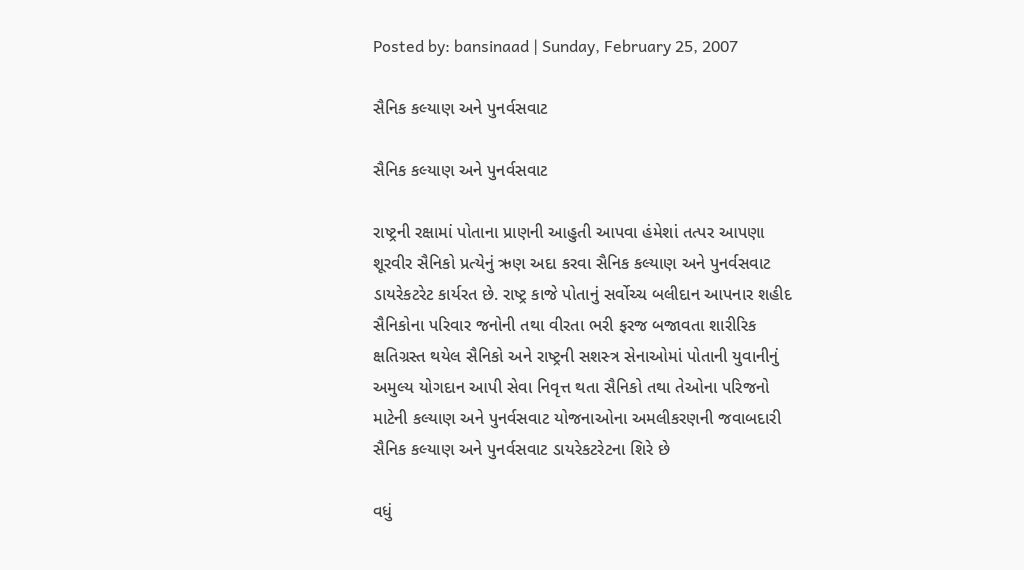Posted by: bansinaad | Sunday, February 25, 2007

સૈનિક કલ્યાણ અને પુનર્વસવાટ

સૈનિક કલ્યાણ અને પુનર્વસવાટ

રાષ્‍ટ્રની રક્ષામાં પોતાના પ્રાણની આહુતી આપવા હંમેશાં તત્‍પર આપણા શૂરવીર સૈનિકો પ્રત્‍યેનું ઋણ અદા કરવા સૈનિક કલ્‍યાણ અને પુનર્વસવાટ ડાયરેકટરેટ કાર્યરત છે. રાષ્‍ટ્ર કાજે પોતાનું સર્વોચ્‍ચ બલીદાન આપનાર શહીદ સૈનિકોના પરિવાર જનોની તથા વીરતા ભરી ફરજ બજાવતા શારીરિક ક્ષતિગ્રસ્‍ત થયેલ સૈનિકો અને રાષ્‍ટ્રની સશસ્‍ત્ર સેનાઓમાં પોતાની યુવાનીનું અમુલ્‍ય યોગદાન આપી સેવા નિવૃત્ત થતા સૈનિકો તથા તેઓના પરિજનો માટેની કલ્‍યાણ અને પુનર્વસવાટ યોજનાઓના અમલીકરણની જવાબદારી સૈનિક કલ્‍યાણ અને પુનર્વસવાટ ડાયરેકટરેટના શિરે છે

વધું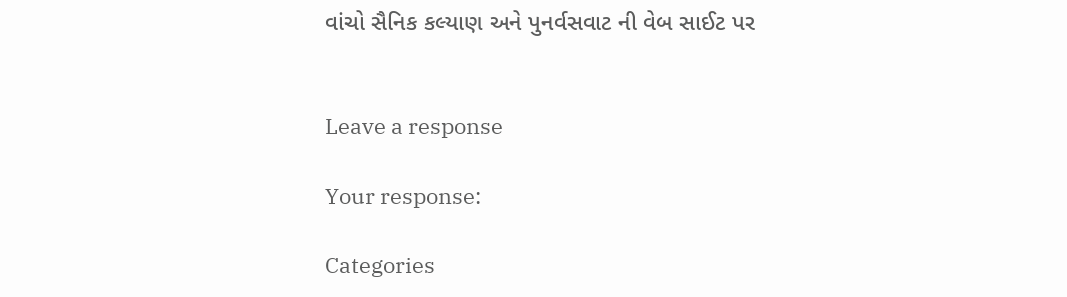વાંચો સૈનિક કલ્યાણ અને પુનર્વસવાટ ની વેબ સાઈટ પર


Leave a response

Your response:

Categories